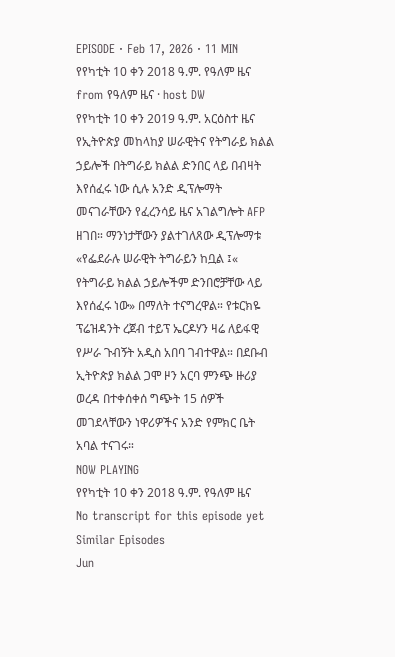EPISODE · Feb 17, 2026 · 11 MIN
የየካቲት 10 ቀን 2018 ዓ.ም. የዓለም ዜና
from የዓለም ዜና · host DW
የየካቲት 10 ቀን 2019 ዓ.ም. አርዕስተ ዜና የኢትዮጵያ መከላከያ ሠራዊትና የትግራይ ክልል ኃይሎች በትግራይ ክልል ድንበር ላይ በብዛት እየሰፈሩ ነው ሲሉ አንድ ዲፕሎማት መናገራቸውን የፈረንሳይ ዜና አገልግሎት AFP ዘገበ። ማንነታቸውን ያልተገለጸው ዲፕሎማቱ «የፌደራሉ ሠራዊት ትግራይን ከቧል ፤« የትግራይ ክልል ኃይሎችም ድንበሮቻቸው ላይ እየሰፈሩ ነው» በማለት ተናግረዋል። የቱርክዬ ፕሬዝዳንት ረጀብ ተይፕ ኤርዶሃን ዛሬ ለይፋዊ የሥራ ጉብኝት አዲስ አበባ ገብተዋል። በደቡብ ኢትዮጵያ ክልል ጋሞ ዞን አርባ ምንጭ ዙሪያ ወረዳ በተቀሰቀሰ ግጭት 15 ሰዎች መገደላቸውን ነዋሪዎችና አንድ የምክር ቤት አባል ተናገሩ።
NOW PLAYING
የየካቲት 10 ቀን 2018 ዓ.ም. የዓለም ዜና
No transcript for this episode yet
Similar Episodes
Jun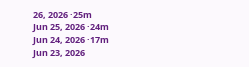26, 2026 ·25m
Jun 25, 2026 ·24m
Jun 24, 2026 ·17m
Jun 23, 2026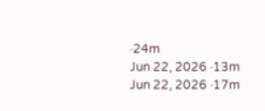·24m
Jun 22, 2026 ·13m
Jun 22, 2026 ·17m